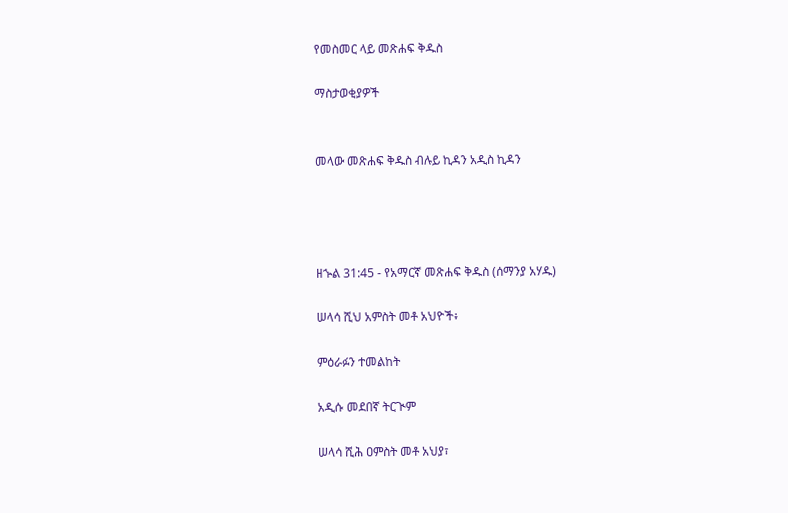የመስመር ላይ መጽሐፍ ቅዱስ

ማስታወቂያዎች


መላው መጽሐፍ ቅዱስ ብሉይ ኪዳን አዲስ ኪዳን




ዘኍል 31:45 - የአማርኛ መጽሐፍ ቅዱስ (ሰማንያ አሃዱ)

ሠላሳ ሺህ አምስት መቶ አህዮች፥

ምዕራፉን ተመልከት

አዲሱ መደበኛ ትርጒም

ሠላሳ ሺሕ ዐምስት መቶ አህያ፣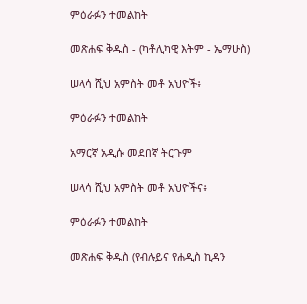ምዕራፉን ተመልከት

መጽሐፍ ቅዱስ - (ካቶሊካዊ እትም - ኤማሁስ)

ሠላሳ ሺህ አምስት መቶ አህዮች፥

ምዕራፉን ተመልከት

አማርኛ አዲሱ መደበኛ ትርጉም

ሠላሳ ሺህ አምስት መቶ አህዮችና፥

ምዕራፉን ተመልከት

መጽሐፍ ቅዱስ (የብሉይና የሐዲስ ኪዳን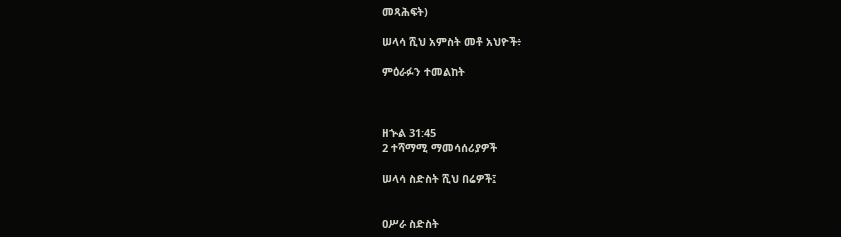መጻሕፍት)

ሠላሳ ሺህ አምስት መቶ አህዮች፥

ምዕራፉን ተመልከት



ዘኍል 31:45
2 ተሻማሚ ማመሳሰሪያዎች

ሠላሳ ስድስት ሺህ በሬዎች፤


ዐሥራ ስድስት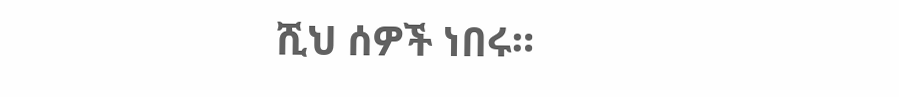ሺህ ሰዎች ነበሩ።